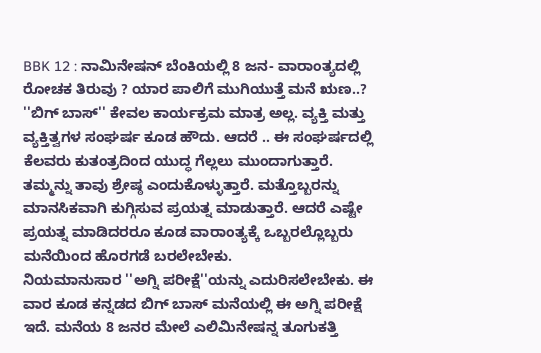BBK 12 : ನಾಮಿನೇಷನ್ ಬೆಂಕಿಯಲ್ಲಿ 8 ಜನ- ವಾರಾಂತ್ಯದಲ್ಲಿ ರೋಚಕ ತಿರುವು ? ಯಾರ ಪಾಲಿಗೆ ಮುಗಿಯುತ್ತೆ ಮನೆ ಋಣ..?
''ಬಿಗ್ ಬಾಸ್'' ಕೇವಲ ಕಾರ್ಯಕ್ರಮ ಮಾತ್ರ ಅಲ್ಲ. ವ್ಯಕ್ತಿ ಮತ್ತು ವ್ಯಕ್ತಿತ್ವಗಳ ಸಂಘರ್ಷ ಕೂಡ ಹೌದು. ಆದರೆ .. ಈ ಸಂಘರ್ಷದಲ್ಲಿ ಕೆಲವರು ಕುತಂತ್ರದಿಂದ ಯುದ್ಧ ಗೆಲ್ಲಲು ಮುಂದಾಗುತ್ತಾರೆ. ತಮ್ಮನ್ನು ತಾವು ಶ್ರೇಷ್ಠ ಎಂದುಕೊಳ್ಳುತ್ತಾರೆ. ಮತ್ತೊಬ್ಬರನ್ನು ಮಾನಸಿಕವಾಗಿ ಕುಗ್ಗಿಸುವ ಪ್ರಯತ್ನ ಮಾಡುತ್ತಾರೆ. ಆದರೆ ಎಷ್ಟೇ ಪ್ರಯತ್ನ ಮಾಡಿದರರೂ ಕೂಡ ವಾರಾಂತ್ಯಕ್ಕೆ ಒಬ್ಬರಲ್ಲೊಬ್ಬರು ಮನೆಯಿಂದ ಹೊರಗಡೆ ಬರಲೇಬೇಕು.
ನಿಯಮಾನುಸಾರ ''ಅಗ್ನಿ ಪರೀಕ್ಷೆ''ಯನ್ನು ಎದುರಿಸಲೇಬೇಕು. ಈ ವಾರ ಕೂಡ ಕನ್ನಡದ ಬಿಗ್ ಬಾಸ್ ಮನೆಯಲ್ಲಿ ಈ ಅಗ್ನಿ ಪರೀಕ್ಷೆ ಇದೆ. ಮನೆಯ 8 ಜನರ ಮೇಲೆ ಎಲಿಮಿನೇಷನ್ನ ತೂಗುಕತ್ತಿ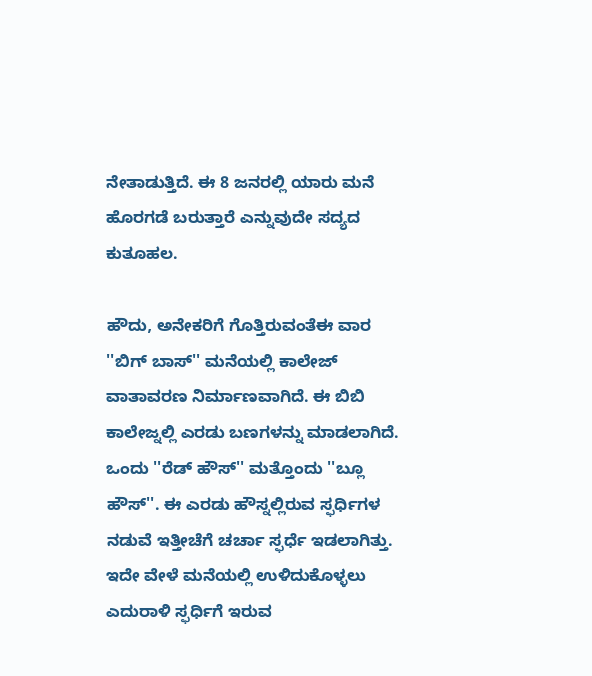ನೇತಾಡುತ್ತಿದೆ. ಈ 8 ಜನರಲ್ಲಿ ಯಾರು ಮನೆ ಹೊರಗಡೆ ಬರುತ್ತಾರೆ ಎನ್ನುವುದೇ ಸದ್ಯದ ಕುತೂಹಲ.

ಹೌದು, ಅನೇಕರಿಗೆ ಗೊತ್ತಿರುವಂತೆಈ ವಾರ ''ಬಿಗ್ ಬಾಸ್'' ಮನೆಯಲ್ಲಿ ಕಾಲೇಜ್ ವಾತಾವರಣ ನಿರ್ಮಾಣವಾಗಿದೆ. ಈ ಬಿಬಿ ಕಾಲೇಜ್ನಲ್ಲಿ ಎರಡು ಬಣಗಳನ್ನು ಮಾಡಲಾಗಿದೆ. ಒಂದು ''ರೆಡ್ ಹೌಸ್'' ಮತ್ತೊಂದು ''ಬ್ಲೂ ಹೌಸ್''. ಈ ಎರಡು ಹೌಸ್ನಲ್ಲಿರುವ ಸ್ಫರ್ಧಿಗಳ ನಡುವೆ ಇತ್ತೀಚೆಗೆ ಚರ್ಚಾ ಸ್ಫರ್ಧೆ ಇಡಲಾಗಿತ್ತು. ಇದೇ ವೇಳೆ ಮನೆಯಲ್ಲಿ ಉಳಿದುಕೊಳ್ಳಲು ಎದುರಾಳಿ ಸ್ಫರ್ಧಿಗೆ ಇರುವ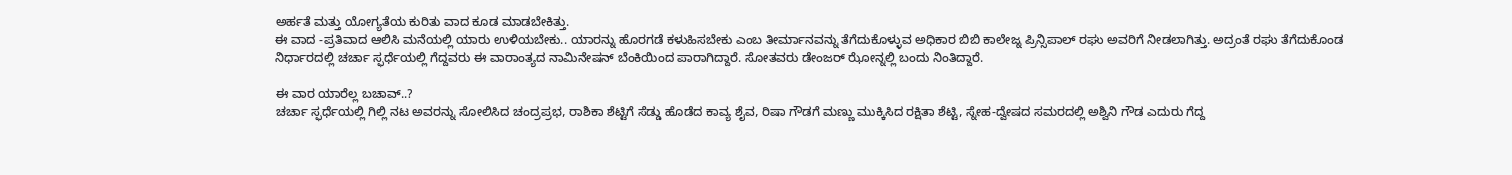ಅರ್ಹತೆ ಮತ್ತು ಯೋಗ್ಯತೆಯ ಕುರಿತು ವಾದ ಕೂಡ ಮಾಡಬೇಕಿತ್ತು.
ಈ ವಾದ -ಪ್ರತಿವಾದ ಆಲಿಸಿ ಮನೆಯಲ್ಲಿ ಯಾರು ಉಳಿಯಬೇಕು.. ಯಾರನ್ನು ಹೊರಗಡೆ ಕಳುಹಿಸಬೇಕು ಎಂಬ ತೀರ್ಮಾನವನ್ನು ತೆಗೆದುಕೊಳ್ಳುವ ಅಧಿಕಾರ ಬಿಬಿ ಕಾಲೇಜ್ನ ಪ್ರಿನ್ಸಿಪಾಲ್ ರಘು ಅವರಿಗೆ ನೀಡಲಾಗಿತ್ತು. ಅದ್ರಂತೆ ರಘು ತೆಗೆದುಕೊಂಡ ನಿರ್ಧಾರದಲ್ಲಿ ಚರ್ಚಾ ಸ್ಫರ್ಧೆಯಲ್ಲಿ ಗೆದ್ದವರು ಈ ವಾರಾಂತ್ಯದ ನಾಮಿನೇಷನ್ ಬೆಂಕಿಯಿಂದ ಪಾರಾಗಿದ್ದಾರೆ. ಸೋತವರು ಡೇಂಜರ್ ಝೋನ್ನಲ್ಲಿ ಬಂದು ನಿಂತಿದ್ದಾರೆ.

ಈ ವಾರ ಯಾರೆಲ್ಲ ಬಚಾವ್..?
ಚರ್ಚಾ ಸ್ಫರ್ಧೆಯಲ್ಲಿ ಗಿಲ್ಲಿ ನಟ ಅವರನ್ನು ಸೋಲಿಸಿದ ಚಂದ್ರಪ್ರಭ, ರಾಶಿಕಾ ಶೆಟ್ಟಿಗೆ ಸೆಡ್ಡು ಹೊಡೆದ ಕಾವ್ಯ ಶೈವ, ರಿಷಾ ಗೌಡಗೆ ಮಣ್ಣು ಮುಕ್ಕಿಸಿದ ರಕ್ಷಿತಾ ಶೆಟ್ಟಿ, ಸ್ನೇಹ-ದ್ವೇಷದ ಸಮರದಲ್ಲಿ ಅಶ್ವಿನಿ ಗೌಡ ಎದುರು ಗೆದ್ದ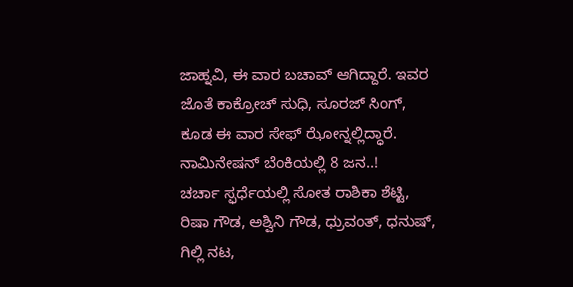ಜಾಹ್ನವಿ, ಈ ವಾರ ಬಚಾವ್ ಆಗಿದ್ದಾರೆ. ಇವರ ಜೊತೆ ಕಾಕ್ರೋಚ್ ಸುಧಿ, ಸೂರಜ್ ಸಿಂಗ್, ಕೂಡ ಈ ವಾರ ಸೇಫ್ ಝೋನ್ನಲ್ಲಿದ್ಧಾರೆ.
ನಾಮಿನೇಷನ್ ಬೆಂಕಿಯಲ್ಲಿ 8 ಜನ..!
ಚರ್ಚಾ ಸ್ಫರ್ಧೆಯಲ್ಲಿ ಸೋತ ರಾಶಿಕಾ ಶೆಟ್ಟಿ, ರಿಷಾ ಗೌಡ, ಅಶ್ವಿನಿ ಗೌಡ, ಧ್ರುವಂತ್, ಧನುಷ್, ಗಿಲ್ಲಿ ನಟ,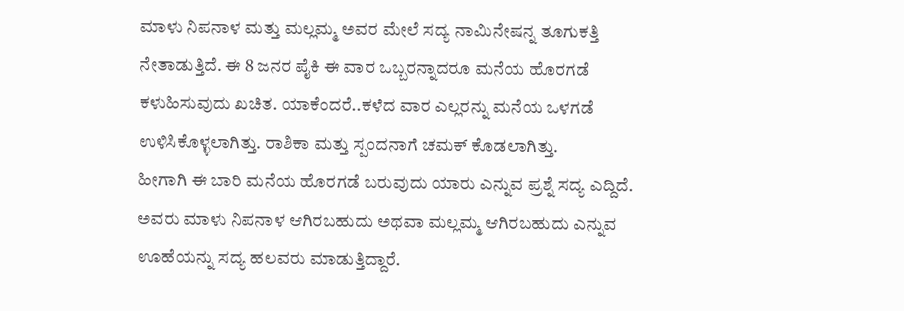ಮಾಳು ನಿಪನಾಳ ಮತ್ತು ಮಲ್ಲಮ್ಮ ಅವರ ಮೇಲೆ ಸದ್ಯ ನಾಮಿನೇಷನ್ನ ತೂಗುಕತ್ತಿ ನೇತಾಡುತ್ತಿದೆ. ಈ 8 ಜನರ ಪೈಕಿ ಈ ವಾರ ಒಬ್ಬರನ್ನಾದರೂ ಮನೆಯ ಹೊರಗಡೆ ಕಳುಹಿಸುವುದು ಖಚಿತ. ಯಾಕೆಂದರೆ..ಕಳೆದ ವಾರ ಎಲ್ಲರನ್ನು ಮನೆಯ ಒಳಗಡೆ ಉಳಿಸಿಕೊಳ್ಳಲಾಗಿತ್ತು. ರಾಶಿಕಾ ಮತ್ತು ಸ್ಪಂದನಾಗೆ ಚಮಕ್ ಕೊಡಲಾಗಿತ್ತು.
ಹೀಗಾಗಿ ಈ ಬಾರಿ ಮನೆಯ ಹೊರಗಡೆ ಬರುವುದು ಯಾರು ಎನ್ನುವ ಪ್ರಶ್ನೆ ಸದ್ಯ ಎದ್ದಿದೆ. ಅವರು ಮಾಳು ನಿಪನಾಳ ಆಗಿರಬಹುದು ಅಥವಾ ಮಲ್ಲಮ್ಮ ಆಗಿರಬಹುದು ಎನ್ನುವ ಊಹೆಯನ್ನು ಸದ್ಯ ಹಲವರು ಮಾಡುತ್ತಿದ್ದಾರೆ.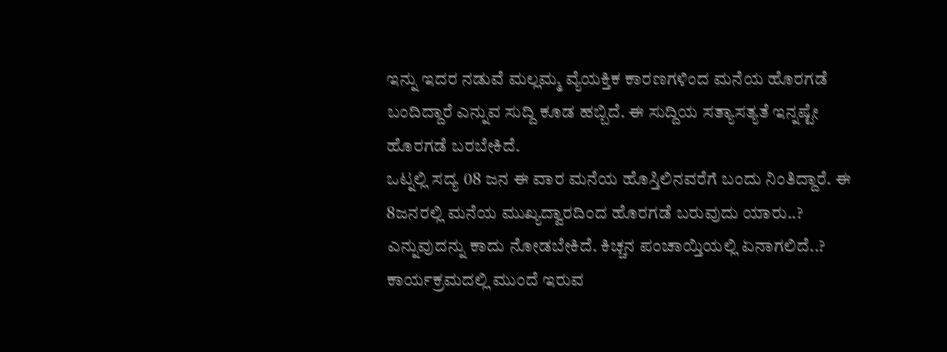ಇನ್ನು ಇದರ ನಡುವೆ ಮಲ್ಲಮ್ಮ ವ್ಯೆಯಕ್ತಿಕ ಕಾರಣಗಳಿಂದ ಮನೆಯ ಹೊರಗಡೆ ಬಂದಿದ್ದಾರೆ ಎನ್ನುವ ಸುದ್ದಿ ಕೂಡ ಹಬ್ಬಿದೆ. ಈ ಸುದ್ದಿಯ ಸತ್ಯಾಸತ್ಯತೆ ಇನ್ನಷ್ಟೇ ಹೊರಗಡೆ ಬರಬೇಕಿದೆ.
ಒಟ್ನಲ್ಲಿ ಸದ್ಯ 08 ಜನ ಈ ವಾರ ಮನೆಯ ಹೊಸ್ತಿಲಿನವರೆಗೆ ಬಂದು ನಿಂತಿದ್ದಾರೆ. ಈ 8ಜನರಲ್ಲಿ ಮನೆಯ ಮುಖ್ಯದ್ವಾರದಿಂದ ಹೊರಗಡೆ ಬರುವುದು ಯಾರು..? ಎನ್ನುವುದನ್ನು ಕಾದು ನೋಡಬೇಕಿದೆ. ಕಿಚ್ಚನ ಪಂಚಾಯ್ತಿಯಲ್ಲಿ ಏನಾಗಲಿದೆ..? ಕಾರ್ಯಕ್ರಮದಲ್ಲಿ ಮುಂದೆ ಇರುವ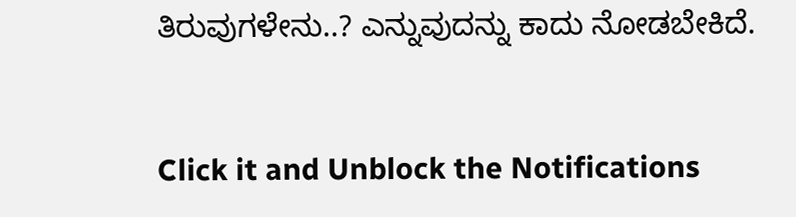ತಿರುವುಗಳೇನು..? ಎನ್ನುವುದನ್ನು ಕಾದು ನೋಡಬೇಕಿದೆ.


Click it and Unblock the Notifications